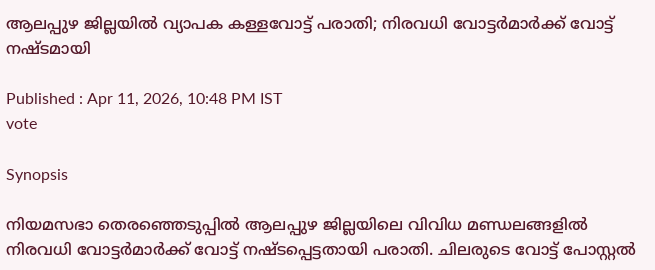ആലപ്പുഴ ജില്ലയിൽ വ്യാപക കള്ളവോട്ട് പരാതി; നിരവധി വോട്ടർമാർക്ക് വോട്ട് നഷ്ടമായി

Published : Apr 11, 2026, 10:48 PM IST
vote

Synopsis

നിയമസഭാ തെരഞ്ഞെടുപ്പിൽ ആലപ്പുഴ ജില്ലയിലെ വിവിധ മണ്ഡലങ്ങളിൽ നിരവധി വോട്ടർമാർക്ക് വോട്ട് നഷ്ടപ്പെട്ടതായി പരാതി. ചിലരുടെ വോട്ട് പോസ്റ്റൽ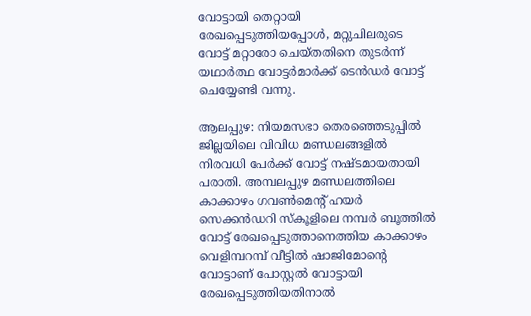വോട്ടായി തെറ്റായി രേഖപ്പെടുത്തിയപ്പോൾ, മറ്റുചിലരുടെ വോട്ട് മറ്റാരോ ചെയ്തതിനെ തുടർന്ന് യഥാർത്ഥ വോട്ടർമാർക്ക് ടെൻഡർ വോട്ട് ചെയ്യേണ്ടി വന്നു.

ആലപ്പുഴ: നിയമസഭാ തെരഞ്ഞെടുപ്പിൽ ജില്ലയിലെ വിവിധ മണ്ഡലങ്ങളിൽ നിരവധി പേർക്ക് വോട്ട് നഷ്ടമായതായി പരാതി. അമ്പലപ്പുഴ മണ്ഡലത്തിലെ കാക്കാഴം ഗവൺമെന്റ് ഹയർ സെക്കൻഡറി സ്കൂളിലെ നമ്പർ ബൂത്തിൽ വോട്ട് രേഖപ്പെടുത്താനെത്തിയ കാക്കാഴം വെളിമ്പറമ്പ് വീട്ടിൽ ഷാജിമോന്റെ വോട്ടാണ് പോസ്റ്റൽ വോട്ടായി രേഖപ്പെടുത്തിയതിനാൽ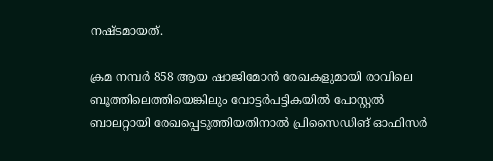നഷ്ടമായത്.

ക്രമ നമ്പർ 858 ആയ ഷാജിമോൻ രേഖകളുമായി രാവിലെ ബൂത്തിലെത്തിയെങ്കിലും വോട്ടർപട്ടികയിൽ പോസ്റ്റൽ ബാലറ്റായി രേഖപ്പെടുത്തിയതിനാൽ പ്രിസൈഡിങ് ഓഫിസര്‍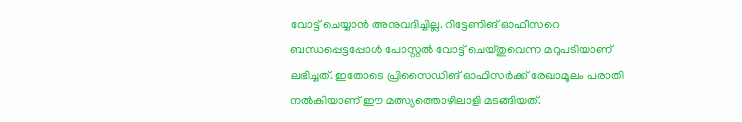വോട്ട് ചെയ്യാൻ അനുവദിച്ചില്ല. റിട്ടേണിങ് ഓഫീസറെ ബന്ധപ്പെട്ടപ്പോൾ പോസ്റ്റൽ വോട്ട് ചെയ്തുവെന്ന മറുപടിയാണ് ലഭിച്ചത്. ഇതോടെ പ്രിസൈഡിങ് ഓഫിസര്‍ക്ക് രേഖാമൂലം പരാതി നൽകിയാണ് ഈ മത്സ്യത്തൊഴിലാളി മടങ്ങിയത്.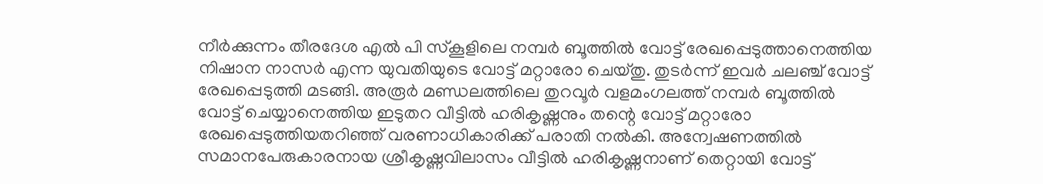നീർക്കുന്നം തീരദേശ എൽ പി സ്കൂളിലെ നമ്പർ ബൂത്തിൽ വോട്ട് രേഖപ്പെടുത്താനെത്തിയ നിഷാന നാസർ എന്ന യുവതിയുടെ വോട്ട് മറ്റാരോ ചെയ്തു. തുടർന്ന് ഇവർ ചലഞ്ച് വോട്ട് രേഖപ്പെടുത്തി മടങ്ങി. അരൂർ മണ്ഡലത്തിലെ തുറവൂർ വളമംഗലത്ത് നമ്പർ ബൂത്തിൽ വോട്ട് ചെയ്യാനെത്തിയ ഇടുതറ വീട്ടിൽ ഹരികൃഷ്ണനും തന്റെ വോട്ട് മറ്റാരോ രേഖപ്പെടുത്തിയതറിഞ്ഞ് വരണാധികാരിക്ക് പരാതി നൽകി. അന്വേഷണത്തിൽ സമാനപേരുകാരനായ ശ്രീകൃഷ്ണവിലാസം വീട്ടിൽ ഹരികൃഷ്ണനാണ് തെറ്റായി വോട്ട്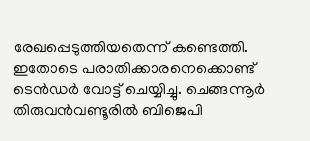രേഖപ്പെടുത്തിയതെന്ന് കണ്ടെത്തി. ഇതോടെ പരാതിക്കാരനെക്കൊണ്ട് ടെൻഡർ വോട്ട് ചെയ്യിച്ചു. ചെങ്ങന്നൂർ തിരുവൻവണ്ടൂരിൽ ബിജെപി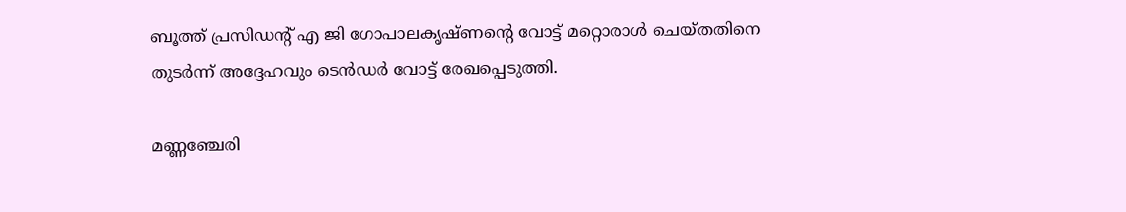ബൂത്ത് പ്രസിഡന്റ് എ ജി ഗോപാലകൃഷ്ണന്റെ വോട്ട് മറ്റൊരാൾ ചെയ്തതിനെ തുടർന്ന് അദ്ദേഹവും ടെൻഡർ വോട്ട് രേഖപ്പെടുത്തി.

മണ്ണഞ്ചേരി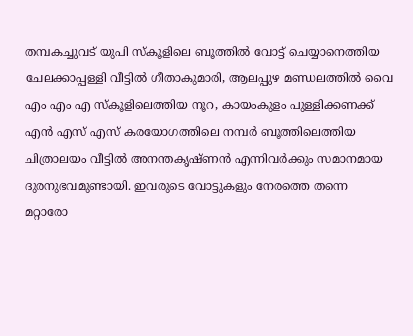തമ്പകച്ചുവട് യുപി സ്കൂളിലെ ബൂത്തിൽ വോട്ട് ചെയ്യാനെത്തിയ ചേലക്കാപ്പള്ളി വീട്ടിൽ ഗീതാകുമാരി, ആലപ്പുഴ മണ്ഡലത്തിൽ വൈ എം എം എ സ്കൂളിലെത്തിയ നൂറ, കായംകുളം പുള്ളിക്കണക്ക് എൻ എസ് എസ് കരയോഗത്തിലെ നമ്പർ ബൂത്തിലെത്തിയ ചിത്രാലയം വീട്ടിൽ അനന്തകൃഷ്ണൻ എന്നിവർക്കും സമാനമായ ദുരനുഭവമുണ്ടായി. ഇവരുടെ വോട്ടുകളും നേരത്തെ തന്നെ മറ്റാരോ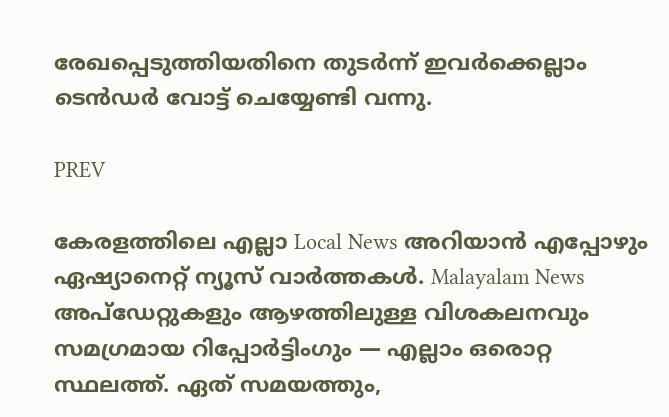രേഖപ്പെടുത്തിയതിനെ തുടർന്ന് ഇവർക്കെല്ലാം ടെൻഡർ വോട്ട് ചെയ്യേണ്ടി വന്നു.

PREV

കേരളത്തിലെ എല്ലാ Local News അറിയാൻ എപ്പോഴും ഏഷ്യാനെറ്റ് ന്യൂസ് വാർത്തകൾ. Malayalam News  അപ്‌ഡേറ്റുകളും ആഴത്തിലുള്ള വിശകലനവും സമഗ്രമായ റിപ്പോർട്ടിംഗും — എല്ലാം ഒരൊറ്റ സ്ഥലത്ത്. ഏത് സമയത്തും,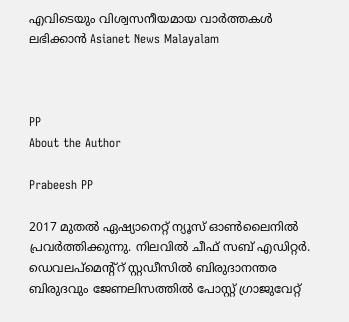എവിടെയും വിശ്വസനീയമായ വാർത്തകൾ ലഭിക്കാൻ Asianet News Malayalam



PP
About the Author

Prabeesh PP

2017 മുതല്‍ ഏഷ്യാനെറ്റ് ന്യൂസ് ഓണ്‍ലൈനില്‍ പ്രവര്‍ത്തിക്കുന്നു. നിലവില്‍ ചീഫ് സബ് എഡിറ്റര്‍. ഡെവലപ്മെന്റ്റ് സ്റ്റഡീസിൽ ബിരുദാനന്തര ബിരുദവും ജേണലിസത്തില്‍ പോസ്റ്റ് ഗ്രാജുവേറ്റ്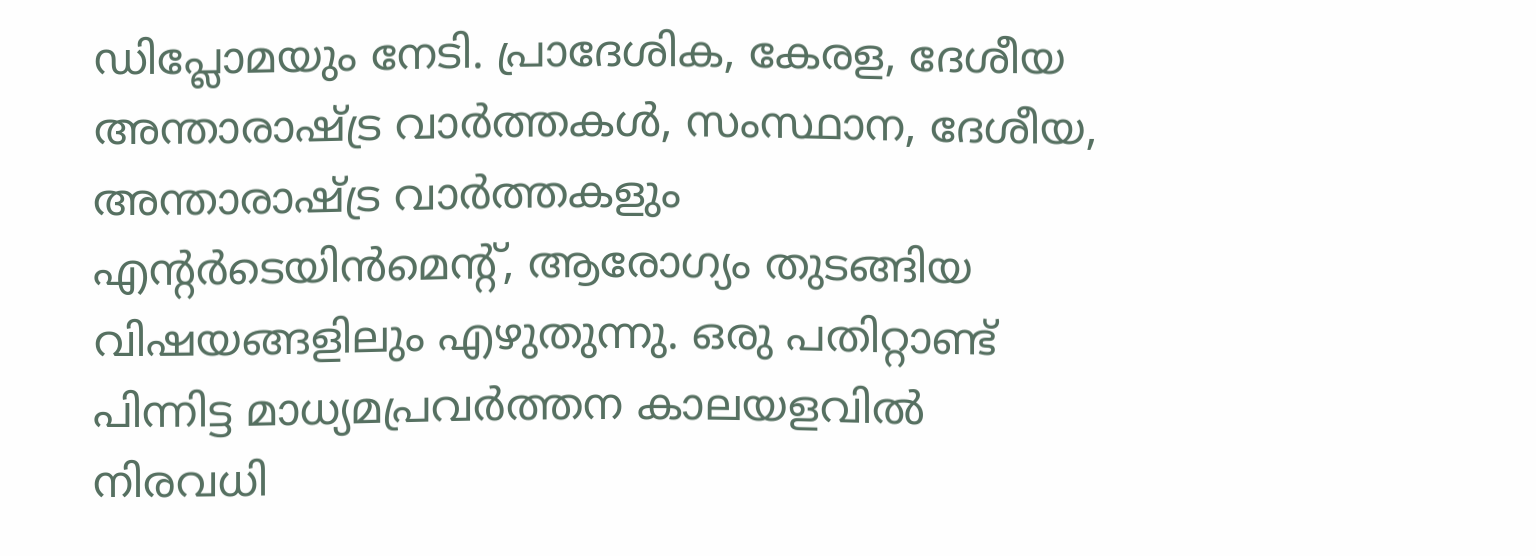ഡിപ്ലോമയും നേടി. പ്രാദേശിക, കേരള, ദേശീയ അന്താരാഷ്ട്ര വാർത്തകൾ, സംസ്ഥാന, ദേശീയ, അന്താരാഷ്ട്ര വാര്‍ത്തകളും എന്റര്‍ടെയിന്‍മെന്റ്, ആരോഗ്യം തുടങ്ങിയ വിഷയങ്ങളിലും എഴുതുന്നു. ഒരു പതിറ്റാണ്ട് പിന്നിട്ട മാധ്യമപ്രവര്‍ത്തന കാലയളവില്‍ നിരവധി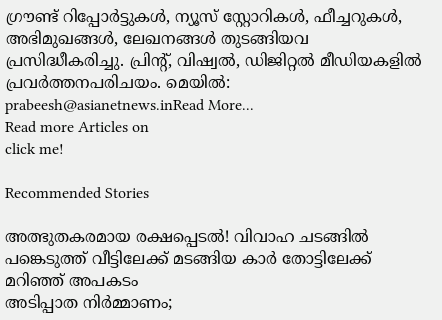ഗ്രൗണ്ട് റിപ്പോര്‍ട്ടുകള്‍, ന്യൂസ് സ്റ്റോറികള്‍, ഫീച്ചറുകള്‍, അഭിമുഖങ്ങള്‍, ലേഖനങ്ങള്‍ തുടങ്ങിയവ പ്രസിദ്ധീകരിച്ചു. പ്രിന്റ്, വിഷ്വല്‍, ഡിജിറ്റല്‍ മീഡിയകളില്‍ പ്രവര്‍ത്തനപരിചയം. മെയില്‍: prabeesh@asianetnews.inRead More...
Read more Articles on
click me!

Recommended Stories

അത്ഭുതകരമായ രക്ഷപ്പെടൽ! വിവാഹ ചടങ്ങിൽ പങ്കെടുത്ത് വീട്ടിലേക്ക് മടങ്ങിയ കാര്‍ തോട്ടിലേക്ക് മറിഞ്ഞ് അപകടം
അടിപ്പാത നിര്‍മ്മാണം;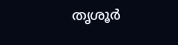തൃശൂര്‍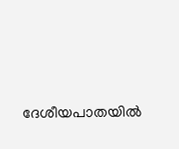ദേശീയപാതയിൽ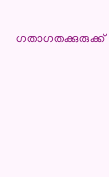ഗതാഗതക്കുരുക്ക്